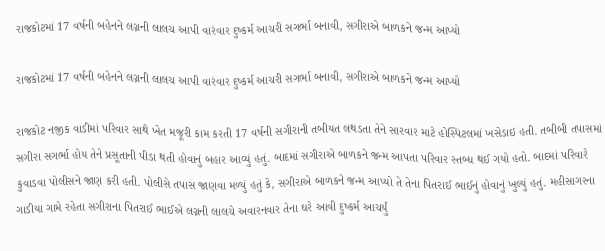રાજકોટમાં 17 વર્ષની બહેનને લગ્નની લાલચ આપી વારંવાર દુષ્કર્મ આચરી સગર્ભા બનાવી, સગીરાએ બાળકને જન્મ આપ્યો

રાજકોટમાં 17 વર્ષની બહેનને લગ્નની લાલચ આપી વારંવાર દુષ્કર્મ આચરી સગર્ભા બનાવી, સગીરાએ બાળકને જન્મ આપ્યો

રાજકોટ નજીક વાડીમાં પરિવાર સાથે ખેત મજૂરી કામ કરતી 17 વર્ષની સગીરાની તબીયત લથડતા તેને સારવાર માટે હોસ્પિટલમાં ખસેડાઇ હતી. તબીબી તપાસમાં સગીરા સગર્ભા હોય તેને પ્રસૂતાની પીડા થતી હોવાનું બહાર આવ્યું હતું. બાદમાં સગીરાએ બાળકને જન્મ આપતા પરિવાર સ્તબ્ધ થઈ ગયો હતો. બાદમાં પરિવારે કુવાડવા પોલીસને જાણ કરી હતી. પોલીસે તપાસ જાણવા મળ્યું હતું કે, સગીરાએ બાળકને જન્મ આપ્યો તે તેના પિતરાઈ ભાઈનું હોવાનું ખુલ્યું હતું. મહીસાગરના ગાડીયા ગામે રહેતા સગીરાના પિતરાઈ ભાઈએ લગ્નની લાલચે અવારનવાર તેના ઘરે આવી દુષ્કર્મ આચર્યું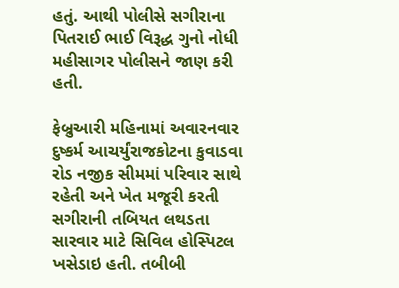હતું. આથી પોલીસે સગીરાના પિતરાઈ ભાઈ વિરૂદ્ધ ગુનો નોધી મહીસાગર પોલીસને જાણ કરી હતી.

ફેબ્રુઆરી મહિનામાં અવારનવાર દુષ્કર્મ આચર્યું‌‌રાજકોટના કુવાડવા રોડ નજીક સીમમાં પરિવાર સાથે રહેતી અને ખેત મજૂરી કરતી સગીરાની તબિયત લથડતા સારવાર માટે સિવિલ હોસ્પિટલ ખસેડાઇ હતી. તબીબી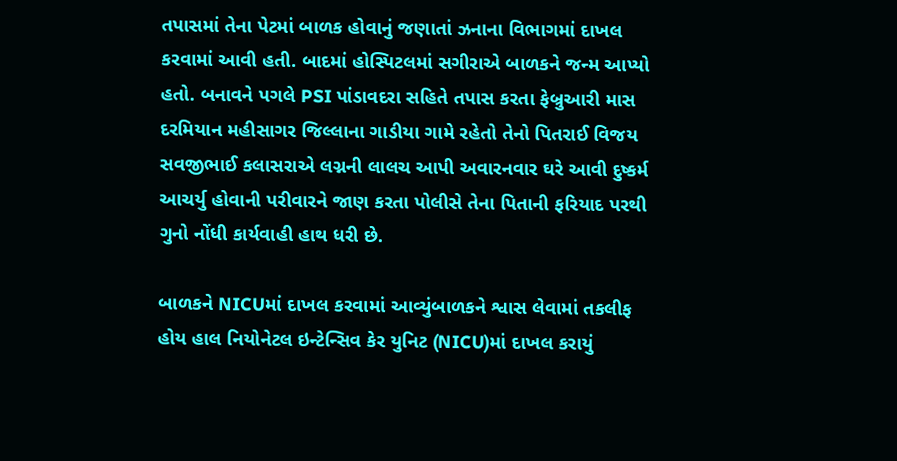તપાસમાં તેના પેટમાં બાળક હોવાનું જણાતાં ઝનાના વિભાગમાં દાખલ કરવામાં આવી હતી. બાદમાં હોસ્પિટલમાં સગીરાએ બાળકને જન્મ આપ્યો હતો. બનાવને પગલે PSI પાંડાવદરા સહિતે તપાસ કરતા ફેબ્રુઆરી માસ દરમિયાન મહીસાગર જિલ્લાના ગાડીયા ગામે રહેતો તેનો પિતરાઈ વિજય સવજીભાઈ કલાસરાએ લગ્નની લાલચ આપી અવારનવાર ઘરે આવી દુષ્કર્મ આચર્યુ હોવાની પરીવારને જાણ કરતા પોલીસે તેના પિતાની ફરિયાદ પરથી ગુનો નોંધી કાર્યવાહી હાથ ધરી છે.

બાળકને NICUમાં દાખલ કરવામાં આવ્યું‌‌બાળકને શ્વાસ લેવામાં તકલીફ હોય હાલ નિયોનેટલ ઇન્ટેન્સિવ કેર યુનિટ (NICU)માં દાખલ કરાયું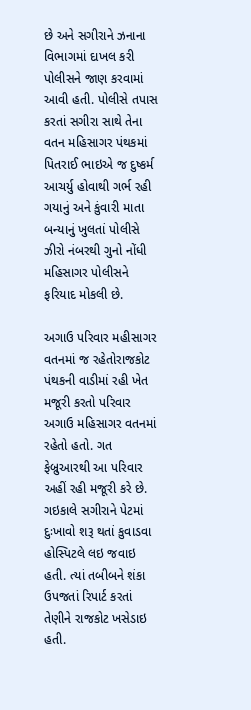છે અને સગીરાને ઝનાના વિભાગમાં દાખલ કરી પોલીસને જાણ કરવામાં આવી હતી. પોલીસે તપાસ કરતાં સગીરા સાથે તેના વતન મહિસાગર પંથકમાં પિતરાઈ ભાઇએ જ દુષ્‍કર્મ આચર્યુ હોવાથી ગર્ભ રહી ગયાનું અને કુંવારી માતા બન્‍યાનું ખુલતાં પોલીસે ઝીરો નંબરથી ગુનો નોંધી મહિસાગર પોલીસને ફરિયાદ મોકલી છે.

અગાઉ પરિવાર મહીસાગર વતનમાં જ રહેતો‌‌રાજકોટ પંથકની વાડીમાં રહી ખેત મજૂરી કરતો પરિવાર અગાઉ મહિસાગર વતનમાં રહેતો હતો. ગત ફેબ્રુઆરથી આ પરિવાર અહીં રહી મજૂરી કરે છે. ગઇકાલે સગીરાને પેટમાં દુઃખાવો શરૂ થતાં કુવાડવા હોસ્‍પિટલે લઇ જવાઇ હતી. ત્‍યાં તબીબને શંકા ઉપજતાં રિપાર્ટ કરતાં તેણીને રાજકોટ ખસેડાઇ હતી.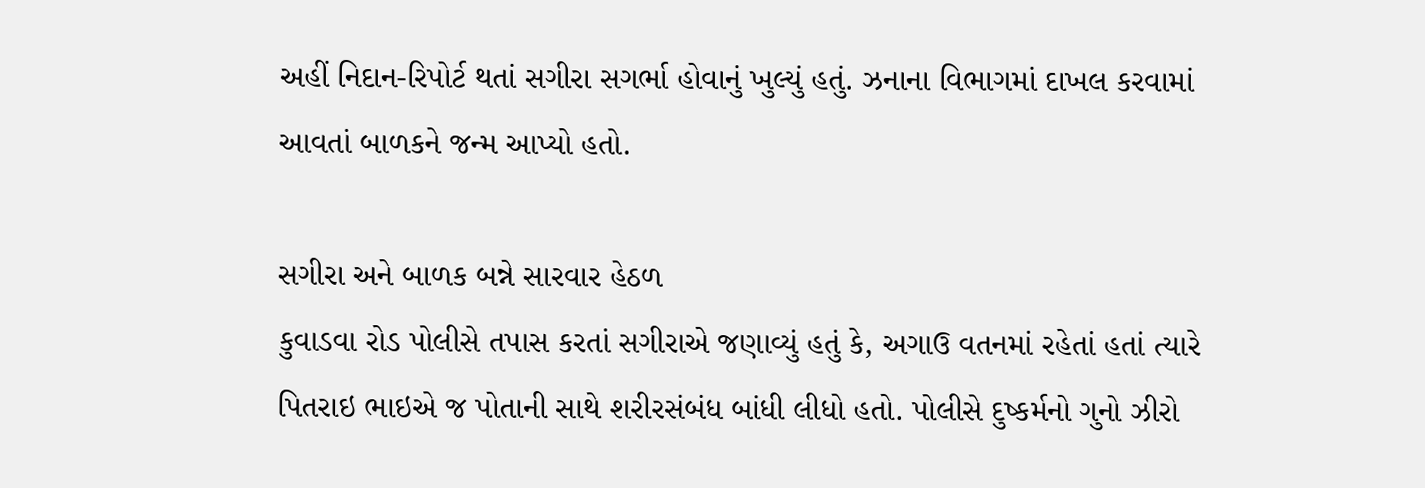અહીં નિદાન-રિપોર્ટ થતાં સગીરા સગર્ભા હોવાનું ખુલ્‍યું હતું. ઝનાના વિભાગમાં દાખલ કરવામાં આવતાં બાળકને જન્‍મ આપ્‍યો હતો.

સગીરા અને બાળક બન્ને સારવાર હેઠળ
કુવાડવા રોડ પોલીસે તપાસ કરતાં સગીરાએ જણાવ્યું હતું કે, અગાઉ વતનમાં રહેતાં હતાં ત્‍યારે પિતરાઇ ભાઇએ જ પોતાની સાથે શરીરસંબંધ બાંધી લીધો હતો. પોલીસે દુષ્‍કર્મનો ગુનો ઝીરો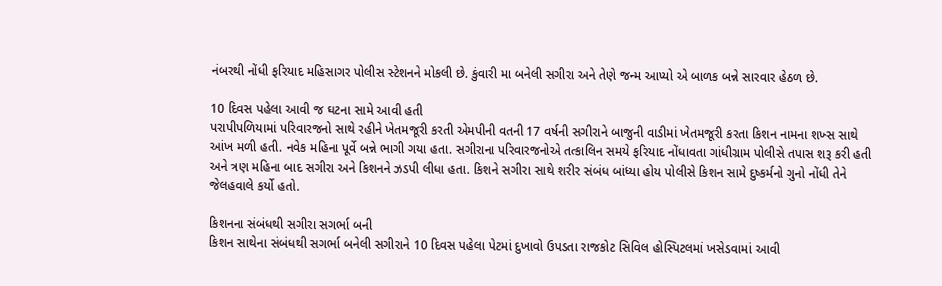નંબરથી નોંધી ફરિયાદ મહિસાગર પોલીસ સ્‍ટેશનને મોકલી છે. કુંવારી મા બનેલી સગીરા અને તેણે જન્‍મ આપ્‍યો એ બાળક બન્ને સારવાર હેઠળ છે.

10 દિવસ પહેલા આવી જ ઘટના સામે આવી હતી
પરાપીપળિયામાં પરિવારજનો સાથે રહીને ખેતમજૂરી કરતી એમપીની વતની 17 વર્ષની સગીરાને બાજુની વાડીમાં ખેતમજૂરી કરતા કિશન નામના શખ્સ સાથે આંખ મળી હતી. નવેક મહિના પૂર્વે બન્ને ભાગી ગયા હતા. સગીરાના પરિવારજનોએ તત્કાલિન સમયે ફરિયાદ નોંધાવતા ગાંધીગ્રામ પોલીસે તપાસ શરૂ કરી હતી અને ત્રણ મહિના બાદ સગીરા અને કિશનને ઝડપી લીધા હતા. કિશને સગીરા સાથે શરીર સંબંધ બાંધ્યા હોય પોલીસે કિશન સામે દુષ્કર્મનો ગુનો નોંધી તેને જેલહવાલે કર્યો હતો.

કિશનના સંબંધથી સગીરા સગર્ભા બની
કિશન સાથેના સંબંધથી સગર્ભા બનેલી સગીરાને 10 દિવસ પહેલા પેટમાં દુખાવો ઉપડતા રાજકોટ સિવિલ હોસ્પિટલમાં ખસેડવામાં આવી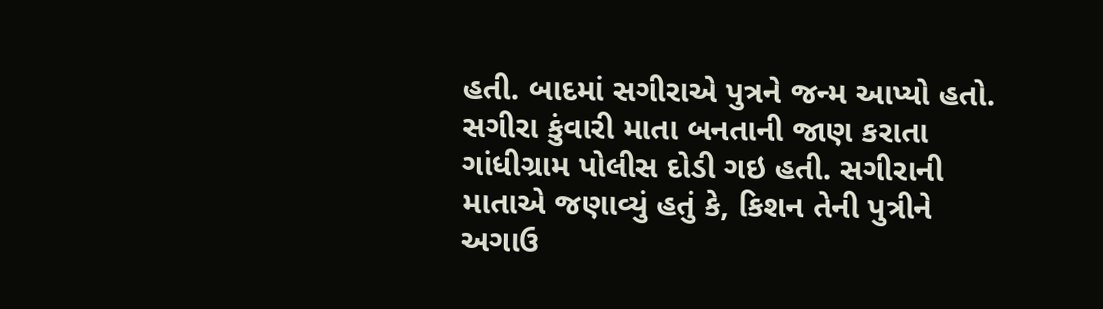હતી. બાદમાં સગીરાએ પુત્રને જન્મ આપ્યો હતો. સગીરા કુંવારી માતા બનતાની જાણ કરાતા ગાંધીગ્રામ પોલીસ દોડી ગઇ હતી. સગીરાની માતાએ જણાવ્યું હતું કે, કિશન તેની પુત્રીને અગાઉ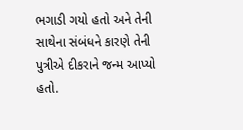ભગાડી ગયો હતો અને તેની સાથેના સંબંધને કારણે તેની પુત્રીએ દીકરાને જન્મ આપ્યો હતો.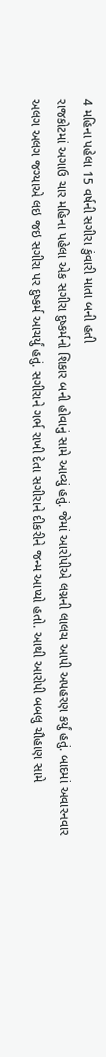4 મહિના પહેલા 15 વર્ષની સગીરા કુંવારી માતા બની હતી
રાજકોટમાં અગાઉ ચાર મહિના પહેલા એક સગીરા દુષ્કર્મનો શિકાર બની હોવાનું સામે આવ્યું હતું. જેમાં આરોપીએ લગ્નની લાલચ આપી અપહરણ કર્યું હતું. બાદમાં અવારનવાર અલગ અલગ જગ્યાએ લઇ જઇ સગીરા પર દુષ્કર્મ આચર્યું હતું. સગીરાને ગર્ભ રાખી દેતા સગીરાને દીકરીને જન્મ આપ્યો હતો. આથી આરોપી બબલુ ચૌહાણ સામે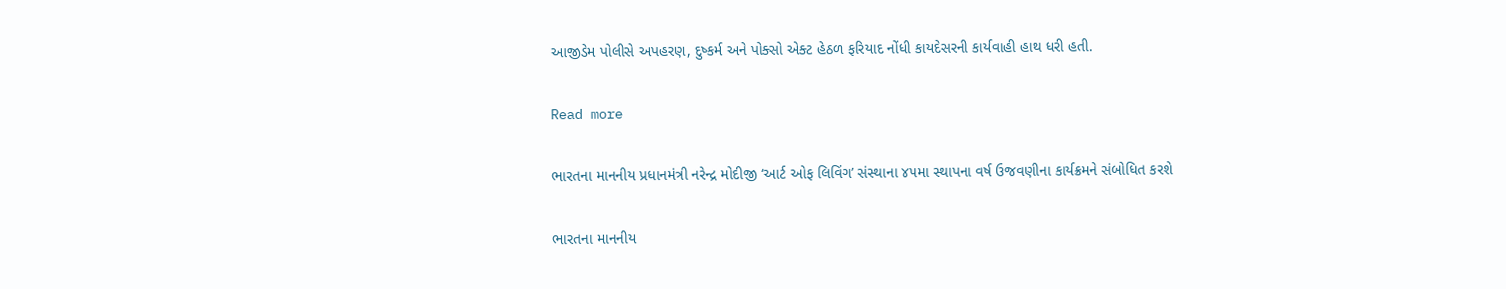આજીડેમ પોલીસે અપહરણ, દુષ્કર્મ અને પોક્સો એક્ટ હેઠળ ફરિયાદ નોંધી કાયદેસરની કાર્યવાહી હાથ ધરી હતી.

Read more

ભારતના માનનીય પ્રધાનમંત્રી નરેન્દ્ર મોદીજી ‘આર્ટ ઓફ લિવિંગ’ સંસ્થાના ૪૫મા સ્થાપના વર્ષ ઉજવણીના કાર્યક્રમને સંબોધિત કરશે

ભારતના માનનીય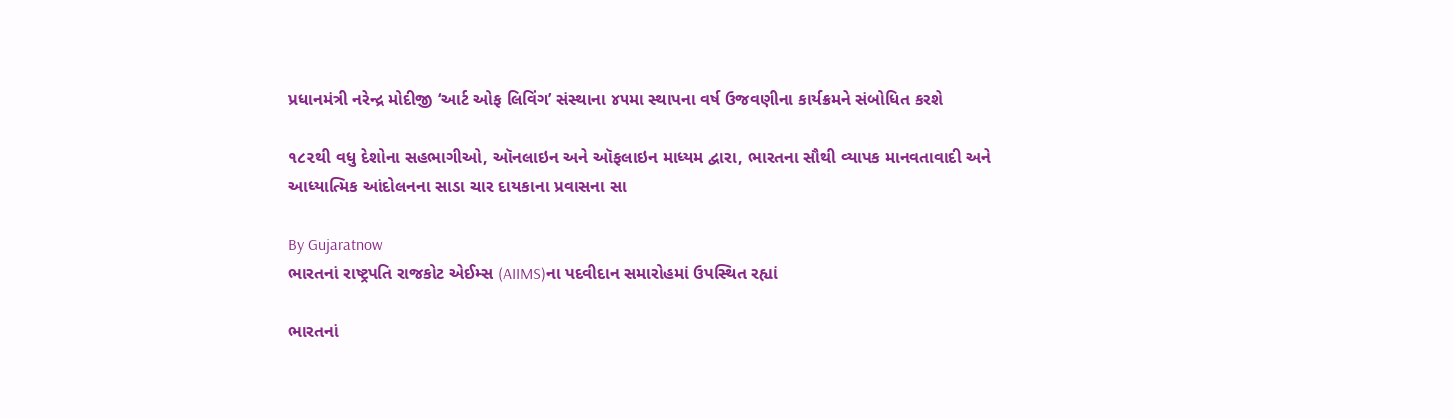પ્રધાનમંત્રી નરેન્દ્ર મોદીજી ‘આર્ટ ઓફ લિવિંગ’ સંસ્થાના ૪૫મા સ્થાપના વર્ષ ઉજવણીના કાર્યક્રમને સંબોધિત કરશે

૧૮૨થી વધુ દેશોના સહભાગીઓ, ઑનલાઇન અને ઑફલાઇન માધ્યમ દ્વારા, ભારતના સૌથી વ્યાપક માનવતાવાદી અને આધ્યાત્મિક આંદોલનના સાડા ચાર દાયકાના પ્રવાસના સા

By Gujaratnow
ભારતનાં રાષ્ટ્રપતિ રાજકોટ એઈમ્સ (AIIMS)ના પદવીદાન સમારોહમાં ઉપસ્થિત રહ્યાં

ભારતનાં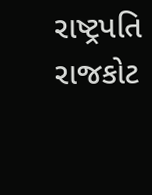રાષ્ટ્રપતિ રાજકોટ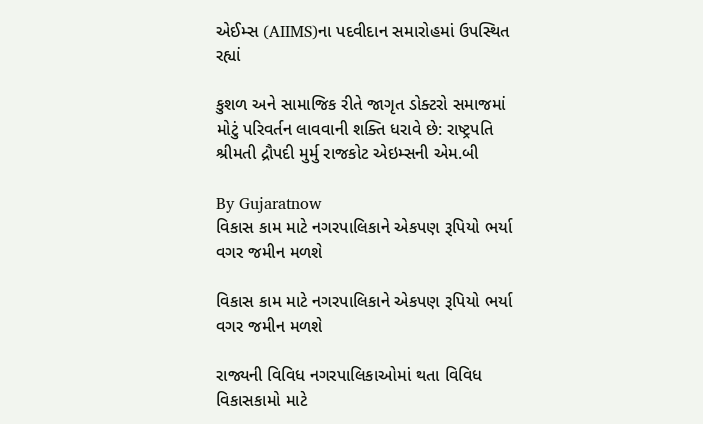એઈમ્સ (AIIMS)ના પદવીદાન સમારોહમાં ઉપસ્થિત રહ્યાં

કુશળ અને સામાજિક રીતે જાગૃત ડોક્ટરો સમાજમાં મોટું પરિવર્તન લાવવાની શક્તિ ધરાવે છે: રાષ્ટ્રપતિ શ્રીમતી દ્રૌપદી મુર્મુ રાજકોટ એઇમ્સની એમ.બી

By Gujaratnow
વિકાસ કામ માટે નગરપાલિકાને એકપણ રૂપિયો ભર્યા વગર જમીન મળશે

વિકાસ કામ માટે નગરપાલિકાને એકપણ રૂપિયો ભર્યા વગર જમીન મળશે

રાજ્યની વિવિધ નગરપાલિકાઓમાં થતા વિવિધ વિકાસકામો માટે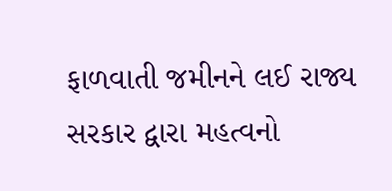ફાળવાતી જમીનને લઈ રાજ્ય સરકાર દ્વારા મહત્વનો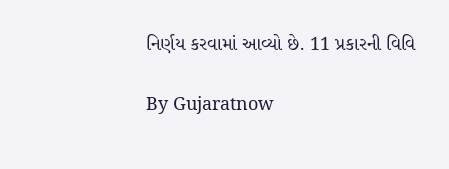નિર્ણય કરવામાં આવ્યો છે. 11 પ્રકારની વિવિ

By Gujaratnow